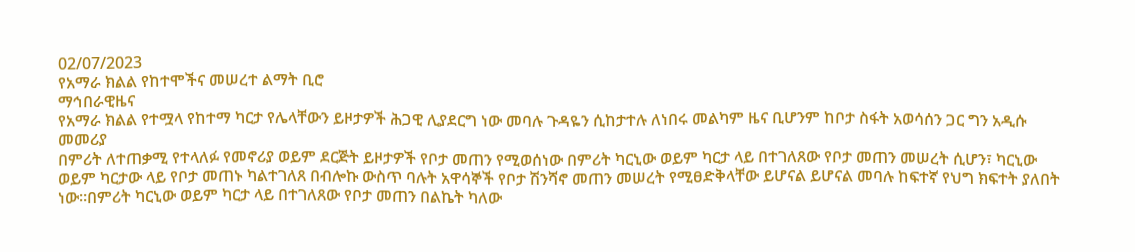02/07/2023
የአማራ ክልል የከተሞችና መሠረተ ልማት ቢሮ
ማኅበራዊዜና
የአማራ ክልል የተሟላ የከተማ ካርታ የሌላቸውን ይዞታዎች ሕጋዊ ሊያደርግ ነው መባሉ ጉዳዬን ሲከታተሉ ለነበሩ መልካም ዜና ቢሆንም ከቦታ ስፋት አወሳሰን ጋር ግን አዲሱ መመሪያ
በምሪት ለተጠቃሚ የተላለፉ የመኖሪያ ወይም ደርጅት ይዞታዎች የቦታ መጠን የሚወሰነው በምሪት ካርኒው ወይም ካርታ ላይ በተገለጸው የቦታ መጠን መሠረት ሲሆን፣ ካርኒው ወይም ካርታው ላይ የቦታ መጠኑ ካልተገለጸ በብሎኩ ውስጥ ባሉት አዋሳኞች የቦታ ሽንሻኖ መጠን መሠረት የሚፀድቅላቸው ይሆናል ይሆናል መባሉ ከፍተኛ የህግ ክፍተት ያለበት ነው።በምሪት ካርኒው ወይም ካርታ ላይ በተገለጸው የቦታ መጠን በልኬት ካለው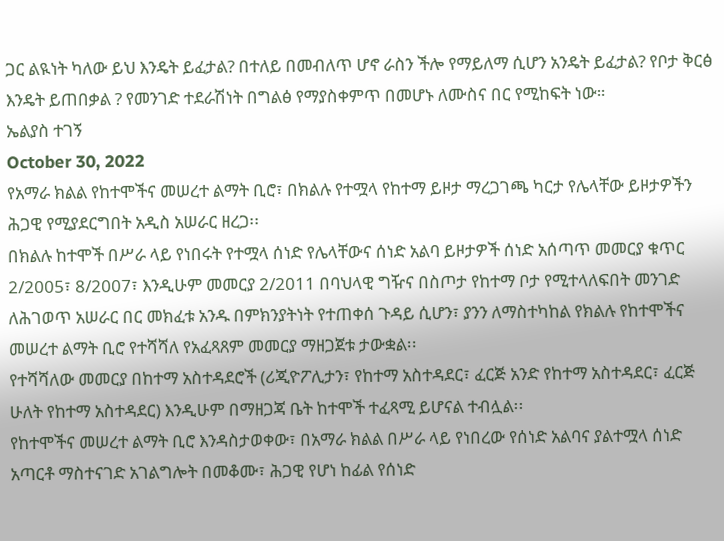ጋር ልዪነት ካለው ይህ እንዴት ይፈታል? በተለይ በመብለጥ ሆኖ ራስን ችሎ የማይለማ ሲሆን አንዴት ይፈታል? የቦታ ቅርፅ እንዴት ይጠበቃል ? የመንገድ ተደራሽነት በግልፅ የማያስቀምጥ በመሆኑ ለሙስና በር የሚከፍት ነው።
ኤልያስ ተገኝ
October 30, 2022
የአማራ ክልል የከተሞችና መሠረተ ልማት ቢሮ፣ በክልሉ የተሟላ የከተማ ይዞታ ማረጋገጫ ካርታ የሌላቸው ይዞታዎችን ሕጋዊ የሚያደርግበት አዲስ አሠራር ዘረጋ፡፡
በክልሉ ከተሞች በሥራ ላይ የነበሩት የተሟላ ሰነድ የሌላቸውና ሰነድ አልባ ይዞታዎች ሰነድ አሰጣጥ መመርያ ቁጥር 2/2005፣ 8/2007፣ እንዲሁም መመርያ 2/2011 በባህላዊ ግዥና በስጦታ የከተማ ቦታ የሚተላለፍበት መንገድ ለሕገወጥ አሠራር በር መክፈቱ አንዱ በምክንያትነት የተጠቀሰ ጉዳይ ሲሆን፣ ያንን ለማስተካከል የክልሉ የከተሞችና መሠረተ ልማት ቢሮ የተሻሻለ የአፈጻጸም መመርያ ማዘጋጀቱ ታውቋል፡፡
የተሻሻለው መመርያ በከተማ አስተዳደሮች (ሪጂዮፖሊታን፣ የከተማ አስተዳደር፣ ፈርጅ አንድ የከተማ አስተዳደር፣ ፈርጅ ሁለት የከተማ አስተዳደር) እንዲሁም በማዘጋጃ ቤት ከተሞች ተፈጻሚ ይሆናል ተብሏል፡፡
የከተሞችና መሠረተ ልማት ቢሮ እንዳስታወቀው፣ በአማራ ክልል በሥራ ላይ የነበረው የሰነድ አልባና ያልተሟላ ሰነድ አጣርቶ ማስተናገድ አገልግሎት በመቆሙ፣ ሕጋዊ የሆነ ከፊል የሰነድ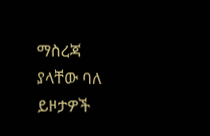ማስረጃ ያላቸው ባለ ይዞታዎች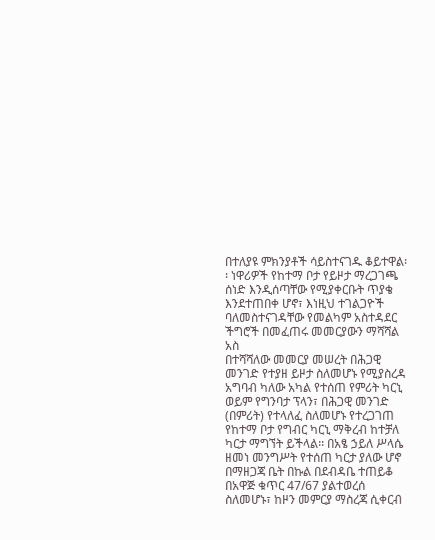በተለያዩ ምክንያቶች ሳይስተናገዱ ቆይተዋል፡፡ ነዋሪዎች የከተማ ቦታ የይዞታ ማረጋገጫ ሰነድ እንዲሰጣቸው የሚያቀርቡት ጥያቄ እንደተጠበቀ ሆኖ፣ እነዚህ ተገልጋዮች ባለመስተናገዳቸው የመልካም አስተዳደር ችግሮች በመፈጠሩ መመርያውን ማሻሻል አስ
በተሻሻለው መመርያ መሠረት በሕጋዊ መንገድ የተያዘ ይዞታ ስለመሆኑ የሚያስረዳ አግባብ ካለው አካል የተሰጠ የምሪት ካርኒ ወይም የግንባታ ፕላን፣ በሕጋዊ መንገድ (በምሪት) የተላለፈ ስለመሆኑ የተረጋገጠ የከተማ ቦታ የግብር ካርኒ ማቅረብ ከተቻለ ካርታ ማግኘት ይችላል፡፡ በአፄ ኃይለ ሥላሴ ዘመነ መንግሥት የተሰጠ ካርታ ያለው ሆኖ በማዘጋጃ ቤት በኩል በደብዳቤ ተጠይቆ በአዋጅ ቁጥር 47/67 ያልተወረሰ ስለመሆኑ፣ ከዞን መምርያ ማስረጃ ሲቀርብ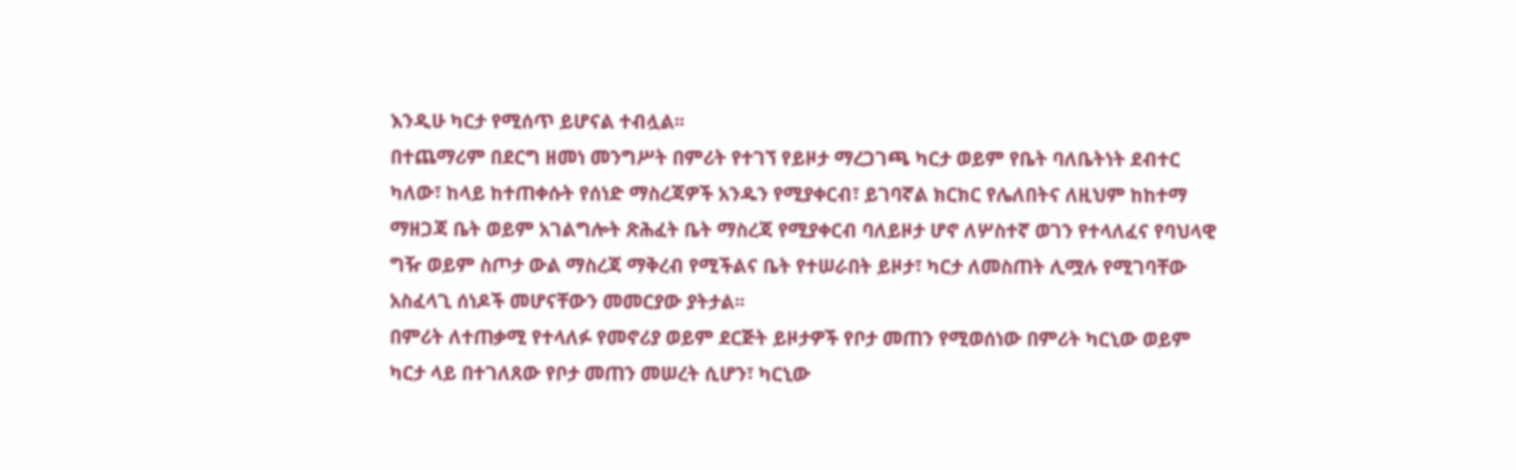እንዲሁ ካርታ የሚሰጥ ይሆናል ተብሏል፡፡
በተጨማሪም በደርግ ዘመነ መንግሥት በምሪት የተገኘ የይዞታ ማረጋገጫ ካርታ ወይም የቤት ባለቤትነት ደብተር ካለው፣ ከላይ ከተጠቀሱት የሰነድ ማስረጃዎች አንዱን የሚያቀርብ፣ ይገባኛል ክርክር የሌለበትና ለዚህም ከከተማ ማዘጋጃ ቤት ወይም አገልግሎት ጽሕፈት ቤት ማስረጃ የሚያቀርብ ባለይዞታ ሆኖ ለሦስተኛ ወገን የተላለፈና የባህላዊ ግዥ ወይም ስጦታ ውል ማስረጃ ማቅረብ የሚችልና ቤት የተሠራበት ይዞታ፣ ካርታ ለመስጠት ሊሟሉ የሚገባቸው አስፈላጊ ሰነዶች መሆናቸውን መመርያው ያትታል፡፡
በምሪት ለተጠቃሚ የተላለፉ የመኖሪያ ወይም ደርጅት ይዞታዎች የቦታ መጠን የሚወሰነው በምሪት ካርኒው ወይም ካርታ ላይ በተገለጸው የቦታ መጠን መሠረት ሲሆን፣ ካርኒው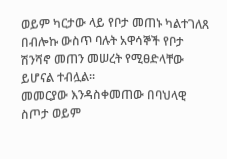ወይም ካርታው ላይ የቦታ መጠኑ ካልተገለጸ በብሎኩ ውስጥ ባሉት አዋሳኞች የቦታ ሽንሻኖ መጠን መሠረት የሚፀድላቸው ይሆናል ተብሏል፡፡
መመርያው እንዳስቀመጠው በባህላዊ ስጦታ ወይም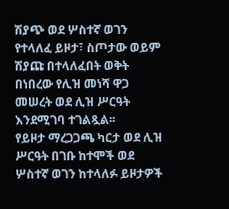ሽያጭ ወደ ሦስተኛ ወገን የተላለፈ ይዞታ፣ ስጦታው ወይም ሽያጩ በተላለፈበት ወቅት በነበረው የሊዝ መነሻ ዋጋ መሠረት ወደ ሊዝ ሥርዓት እንደሚገባ ተገልጿል፡፡
የይዞታ ማረጋጋጫ ካርታ ወደ ሊዝ ሥርዓት በገቡ ከተሞች ወደ ሦስተኛ ወገን ከተላለፉ ይዞታዎች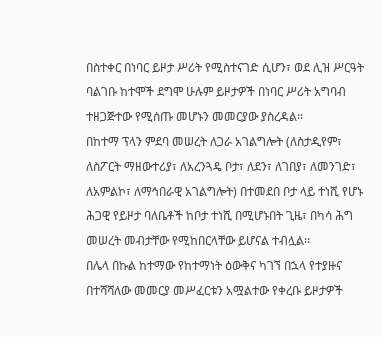በስተቀር በነባር ይዞታ ሥሪት የሚስተናገድ ሲሆን፣ ወደ ሊዝ ሥርዓት ባልገቡ ከተሞች ደግሞ ሁሉም ይዞታዎች በነባር ሥሪት አግባብ ተዘጋጅተው የሚሰጡ መሆኑን መመርያው ያስረዳል፡፡
በከተማ ፕላን ምደባ መሠረት ለጋራ አገልግሎት (ለስታዲየም፣ ለስፖርት ማዘውተሪያ፣ ለአረንጓዴ ቦታ፣ ለደን፣ ለገበያ፣ ለመንገድ፣ ለአምልኮ፣ ለማኅበራዊ አገልግሎት) በተመደበ ቦታ ላይ ተነሺ የሆኑ ሕጋዊ የይዞታ ባለቤቶች ከቦታ ተነሺ በሚሆኑበት ጊዜ፣ በካሳ ሕግ መሠረት መብታቸው የሚከበርላቸው ይሆናል ተብሏል፡፡
በሌላ በኩል ከተማው የከተማነት ዕውቅና ካገኘ በኋላ የተያዙና በተሻሻለው መመርያ መሥፈርቱን አሟልተው የቀረቡ ይዞታዎች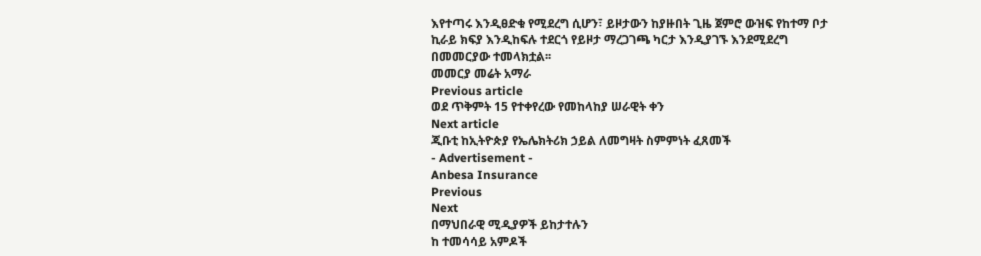እየተጣሩ እንዲፀድቁ የሚደረግ ሲሆን፣ ይዞታውን ከያዙበት ጊዜ ጀምሮ ውዝፍ የከተማ ቦታ ኪራይ ክፍያ እንዲከፍሉ ተደርጎ የይዞታ ማረጋገጫ ካርታ እንዲያገኙ እንደሚደረግ በመመርያው ተመላክቷል፡፡
መመርያ መሬት አማራ
Previous article
ወደ ጥቅምት 15 የተቀየረው የመከላከያ ሠራዊት ቀን
Next article
ጂቡቲ ከኢትዮጵያ የኤሌክትሪክ ኃይል ለመግዛት ስምምነት ፈጸመች
- Advertisement -
Anbesa Insurance
Previous
Next
በማህበራዊ ሚዲያዎች ይከታተሉን
ከ ተመሳሳይ አምዶች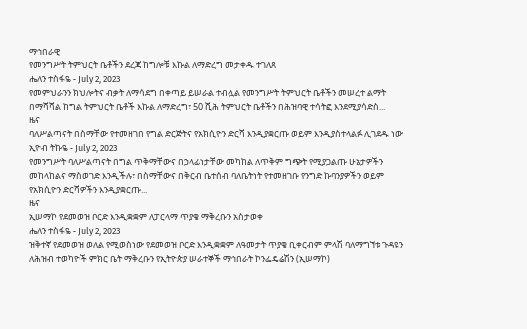ማኅበራዊ
የመንግሥት ትምህርት ቤቶችን ደረጃ ከግሎቹ እኩል ለማድረግ መታቀዱ ተገለጸ
ሔለን ተስፋዬ - July 2, 2023
የመምህራንን ክህሎትና ብቃት ለማሳደግ በቀጣይ ይሠራል ተብሏል የመንግሥት ትምህርት ቤቶችን መሠረተ ልማት በማሻሻል ከግል ትምህርት ቤቶች እኩል ለማድረግ፣ 50 ሺሕ ትምህርት ቤቶችን በሕዝባዊ ተሳትፎ እንደሚያሳድስ...
ዜና
ባለሥልጣናት በስማቸው የተመዘገበ የግል ድርጅትና የአክሲዮን ድርሻ እንዲያቋርጡ ወይም እንዲያስተላልፉ ሊገደዱ ነው
ኢዮብ ትኩዬ - July 2, 2023
የመንግሥት ባለሥልጣናት በግል ጥቅማቸውና በኃላፊነታቸው መካከል ለጥቅም ግጭት የሚያጋልጡ ሁኔታዎችን መከላከልና ማስወገድ እንዲችሉ፣ በስማቸውና በቅርብ ቤተሰብ ባለቤትነት የተመዘገቡ የንግድ ኩባንያዎችን ወይም የአክሲዮን ድርሻዎችን እንዲያቋርጡ...
ዜና
ኢሠማኮ የደመወዝ ቦርድ እንዲቋቋም ለፓርላማ ጥያቄ ማቅረቡን አስታወቀ
ሔለን ተስፋዬ - July 2, 2023
ዝቅተኛ የደመወዝ ወለል የሚወስነው የደመወዝ ቦርድ እንዲቋቋም ለዓመታት ጥያቄ ቢቀርብም ምላሽ ባለማግኘቱ ጉዳዩን ለሕዝብ ተወካዮች ምክር ቤት ማቅረቡን የኢትዮጵያ ሠራተኞች ማኅበራት ኮንፌዴሬሽን (ኢሠማኮ)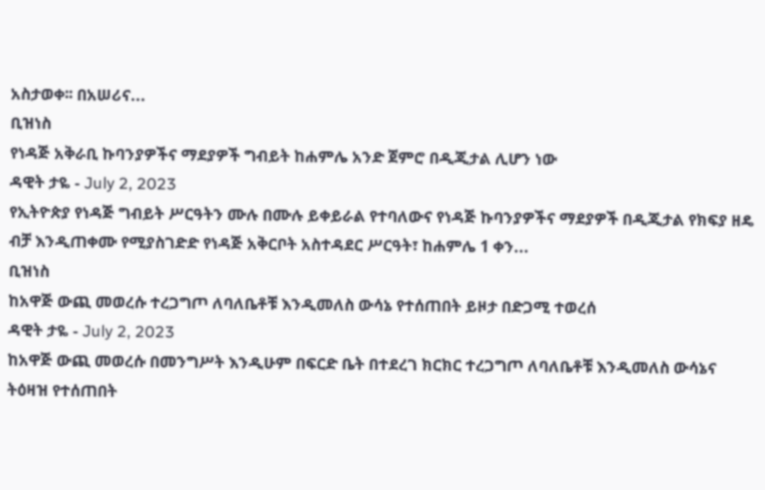አስታወቀ፡፡ በአሠሪና...
ቢዝነስ
የነዳጅ አቅራቢ ኩባንያዎችና ማደያዎች ግብይት ከሐምሌ አንድ ጀምሮ በዲጂታል ሊሆን ነው
ዳዊት ታዬ - July 2, 2023
የኢትዮጵያ የነዳጅ ግብይት ሥርዓትን ሙሉ በሙሉ ይቀይራል የተባለውና የነዳጅ ኩባንያዎችና ማደያዎች በዲጂታል የክፍያ ዘዴ ብቻ እንዲጠቀሙ የሚያስገድድ የነዳጅ አቅርቦት አስተዳደር ሥርዓት፣ ከሐምሌ 1 ቀን...
ቢዝነስ
ከአዋጅ ውጪ መወረሱ ተረጋግጦ ለባለቤቶቹ እንዲመለስ ውሳኔ የተሰጠበት ይዞታ በድጋሚ ተወረሰ
ዳዊት ታዬ - July 2, 2023
ከአዋጅ ውጪ መወረሱ በመንግሥት እንዲሁም በፍርድ ቤት በተደረገ ክርክር ተረጋግጦ ለባለቤቶቹ እንዲመለስ ውሳኔና ትዕዛዝ የተሰጠበት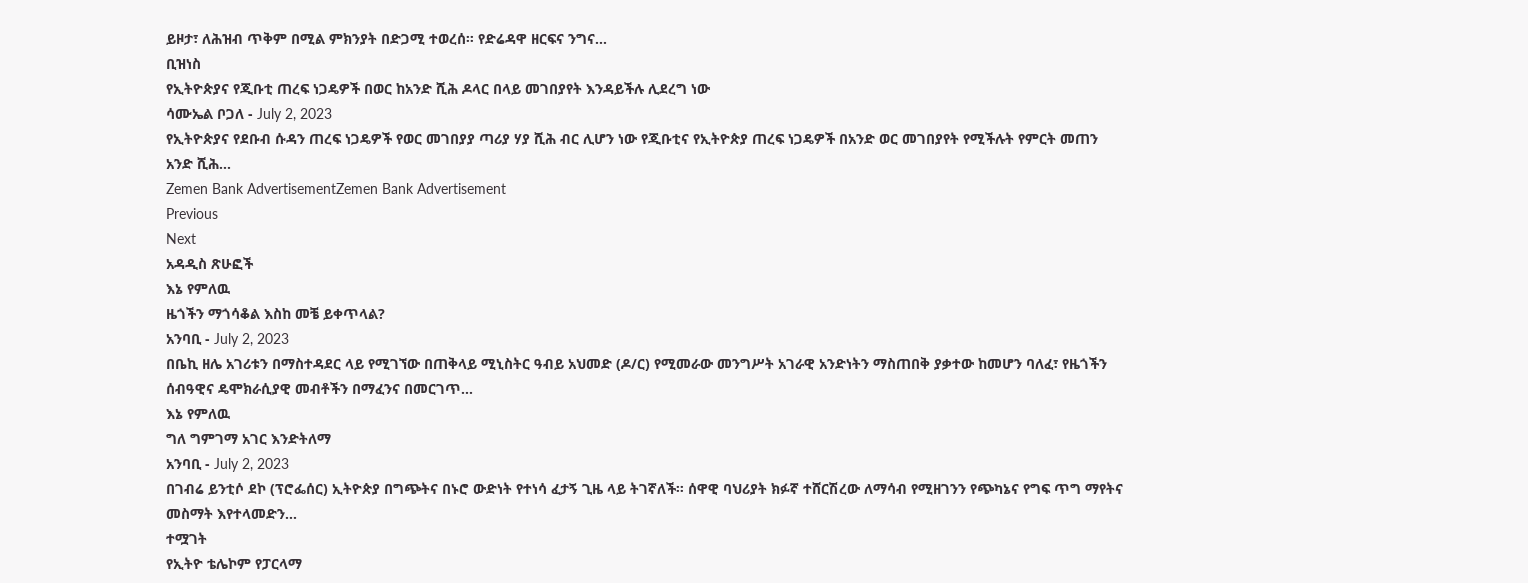ይዞታ፣ ለሕዝብ ጥቅም በሚል ምክንያት በድጋሚ ተወረሰ። የድሬዳዋ ዘርፍና ንግና...
ቢዝነስ
የኢትዮጵያና የጂቡቲ ጠረፍ ነጋዴዎች በወር ከአንድ ሺሕ ዶላር በላይ መገበያየት እንዳይችሉ ሊደረግ ነው
ሳሙኤል ቦጋለ - July 2, 2023
የኢትዮጵያና የደቡብ ሱዳን ጠረፍ ነጋዴዎች የወር መገበያያ ጣሪያ ሃያ ሺሕ ብር ሊሆን ነው የጂቡቲና የኢትዮጵያ ጠረፍ ነጋዴዎች በአንድ ወር መገበያየት የሚችሉት የምርት መጠን አንድ ሺሕ...
Zemen Bank AdvertisementZemen Bank Advertisement
Previous
Next
አዳዲስ ጽሁፎች
እኔ የምለዉ
ዜጎችን ማጎሳቆል እስከ መቼ ይቀጥላል?
አንባቢ - July 2, 2023
በቤኪ ዘሌ አገሪቱን በማስተዳደር ላይ የሚገኘው በጠቅላይ ሚኒስትር ዓብይ አህመድ (ዶ/ር) የሚመራው መንግሥት አገራዊ አንድነትን ማስጠበቅ ያቃተው ከመሆን ባለፈ፣ የዜጎችን ሰብዓዊና ዴሞክራሲያዊ መብቶችን በማፈንና በመርገጥ...
እኔ የምለዉ
ግለ ግምገማ አገር እንድትለማ
አንባቢ - July 2, 2023
በገብሬ ይንቲሶ ደኮ (ፕሮፌሰር) ኢትዮጵያ በግጭትና በኑሮ ውድነት የተነሳ ፈታኝ ጊዜ ላይ ትገኛለች። ሰዋዊ ባህሪያት ክፉኛ ተሸርሽረው ለማሳብ የሚዘገንን የጭካኔና የግፍ ጥግ ማየትና መስማት እየተላመድን...
ተሟገት
የኢትዮ ቴሌኮም የፓርላማ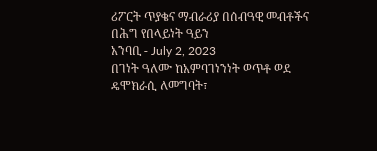ሪፖርት ጥያቄና ማብራሪያ በሰብዓዊ መብቶችና በሕግ የበላይነት ዓይን
አንባቢ - July 2, 2023
በገነት ዓለሙ ከአምባገነንነት ወጥቶ ወደ ዴሞክራሲ ለመግባት፣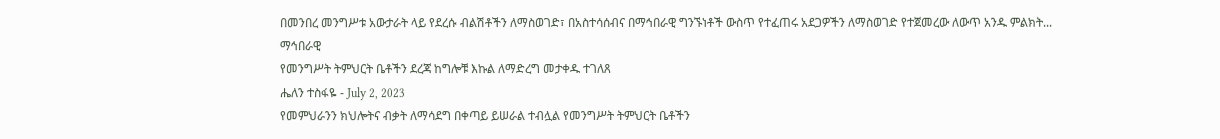በመንበረ መንግሥቱ አውታራት ላይ የደረሱ ብልሽቶችን ለማስወገድ፣ በአስተሳሰብና በማኅበራዊ ግንኙነቶች ውስጥ የተፈጠሩ አደጋዎችን ለማስወገድ የተጀመረው ለውጥ አንዱ ምልክት...
ማኅበራዊ
የመንግሥት ትምህርት ቤቶችን ደረጃ ከግሎቹ እኩል ለማድረግ መታቀዱ ተገለጸ
ሔለን ተስፋዬ - July 2, 2023
የመምህራንን ክህሎትና ብቃት ለማሳደግ በቀጣይ ይሠራል ተብሏል የመንግሥት ትምህርት ቤቶችን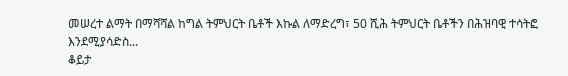መሠረተ ልማት በማሻሻል ከግል ትምህርት ቤቶች እኩል ለማድረግ፣ 50 ሺሕ ትምህርት ቤቶችን በሕዝባዊ ተሳትፎ እንደሚያሳድስ...
ቆይታ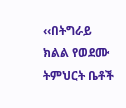‹‹በትግራይ ክልል የወደሙ ትምህርት ቤቶች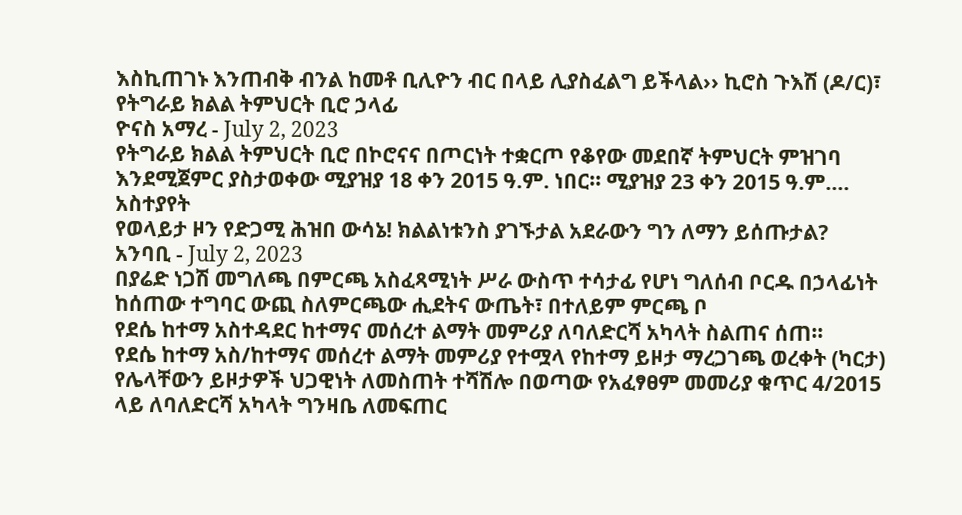እስኪጠገኑ እንጠብቅ ብንል ከመቶ ቢሊዮን ብር በላይ ሊያስፈልግ ይችላል›› ኪሮስ ጉእሽ (ዶ/ር)፣ የትግራይ ክልል ትምህርት ቢሮ ኃላፊ
ዮናስ አማረ - July 2, 2023
የትግራይ ክልል ትምህርት ቢሮ በኮሮናና በጦርነት ተቋርጦ የቆየው መደበኛ ትምህርት ምዝገባ እንደሚጀምር ያስታወቀው ሚያዝያ 18 ቀን 2015 ዓ.ም. ነበር፡፡ ሚያዝያ 23 ቀን 2015 ዓ.ም....
አስተያየት
የወላይታ ዞን የድጋሚ ሕዝበ ውሳኔ! ክልልነቱንስ ያገኙታል አደራውን ግን ለማን ይሰጡታል?
አንባቢ - July 2, 2023
በያሬድ ነጋሽ መግለጫ በምርጫ አስፈጻሚነት ሥራ ውስጥ ተሳታፊ የሆነ ግለሰብ ቦርዱ በኃላፊነት ከሰጠው ተግባር ውጪ ስለምርጫው ሒደትና ውጤት፣ በተለይም ምርጫ ቦ
የደሴ ከተማ አስተዳደር ከተማና መሰረተ ልማት መምሪያ ለባለድርሻ አካላት ስልጠና ሰጠ።
የደሴ ከተማ አስ/ከተማና መሰረተ ልማት መምሪያ የተሟላ የከተማ ይዞታ ማረጋገጫ ወረቀት (ካርታ) የሌላቸውን ይዞታዎች ህጋዊነት ለመስጠት ተሻሽሎ በወጣው የአፈፃፀም መመሪያ ቁጥር 4/2015 ላይ ለባለድርሻ አካላት ግንዛቤ ለመፍጠር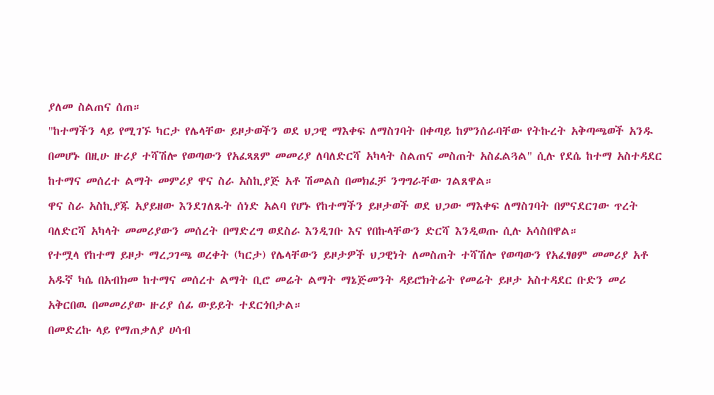ያለመ ስልጠና ሰጠ።
"ከተማችን ላይ የሚገኙ ካርታ የሌላቸው ይዞታወችን ወደ ህጋዊ ማእቀፍ ለማስገባት በቀጣይ ከምንሰራባቸው የትኩረት አቅጣጫወች አንዱ በመሆኑ በዚሁ ዙሪያ ተሻሽሎ የወጣውን የአፈጻጸም መመሪያ ለባለድርሻ አካላት ስልጠና መስጠት አስፈልጓል" ሲሉ የደሴ ከተማ አስተዳደር ከተማና መሰረተ ልማት መምሪያ ዋና ስራ አስኪያጅ አቶ ሽመልስ በመክፈቻ ንግግራቸው ገልጸዋል።
ዋና ስራ አስኪያጁ አያይዘው እንደገለጹት ሰነድ አልባ የሆኑ የከተማችን ይዞታወች ወደ ህጋው ማእቀፍ ለማስገባት በምናደርገው ጥረት ባለድርሻ አካላት መመሪያውን መሰረት በማድረግ ወደስራ እንዲገቡ እና የበኩላቸውን ድርሻ እንዲወጡ ሲሉ አሳስበዋል።
የተሟላ የከተማ ይዞታ ማረጋገጫ ወረቀት (ካርታ) የሌላቸውን ይዞታዎች ህጋዊነት ለመስጠት ተሻሽሎ የወጣውን የአፈፃፀም መመሪያ አቶ አዱኛ ካሴ በአብክመ ከተማና መሰረተ ልማት ቢሮ መሬት ልማት ማኔጅመንት ዳይሮክትሬት የመሬት ይዞታ አስተዳደር ቡድን መሪ አቅርበዉ በመመሪያው ዙሪያ ሰፊ ውይይት ተደርጎበታል።
በመድረኩ ላይ የማጠቃለያ ሀሳብ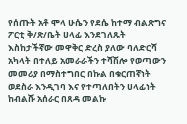የሰጡት አቶ ሞላ ሁሴን የደሴ ከተማ ብልጽግና ፖርቲ ቅ/ጽ/ቤት ሀላፊ እንደገለጹት እስከታችኛው መዋቅር ድረስ ያለው ባለድርሻ አካላት በተለይ አመራራችን ተሻሽሎ የወጣውን መመሪያ በማስተግበር በኩል በቁርጠኛነት ወደስራ እንዲገባ እና የተጣለበትን ሀላፊነት ከብልሹ አሰራር በጸዳ መልኩ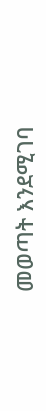መወጣት እንደሚገባ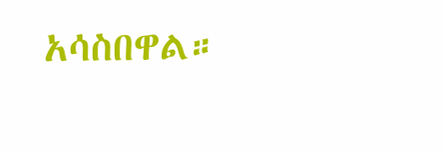አሳስበዋል።